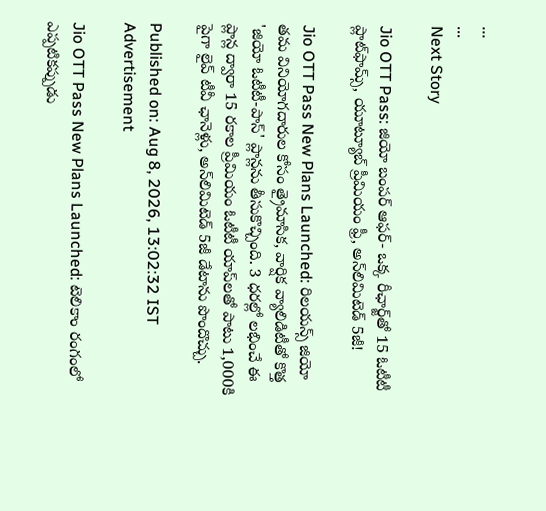...
...
Next Story

Jio OTT Pass: జియో బంపర్ ఆఫర్- ఒక్క రీఛార్జ్‌తో 15 ఓటీటీ ప్లాట్‌ఫామ్స్, యూట్యూబ్ ప్రీమియం ఫ్రీ, అన్‌లిమిటెడ్ 5జీ!

Jio OTT Pass New Plans Launched: రిలయన్స్ జియో తమ వినియోగదారుల కోసం త్రైమాసిక, వార్షిక వ్యాలిడిటీతో కొత్త 'జియో ఓటీటీ-పాస్' ప్లాన్లను తీసుకొచ్చింది. 3 ధరల్లో లభించే ఈ ప్లాన్ల ద్వారా 15 రకాల ప్రీమియం ఓటీటీ యాప్‌లతో పాటు 1,000కి పైగా లైవ్ టీవీ ఛానెళ్లు, అన్‌లిమిటెడ్ 5జీ డేటాను పొందొచ్చు.

Published on: Aug 8, 2026, 13:02:32 IST
Advertisement

Jio OTT Pass New Plans Launched: టెలికాం రంగంలో ఎప్పటికప్పుడు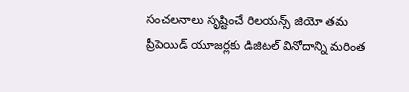సంచలనాలు సృష్టించే రిలయన్స్ జియో తమ ప్రీపెయిడ్ యూజర్లకు డిజిటల్ వినోదాన్ని మరింత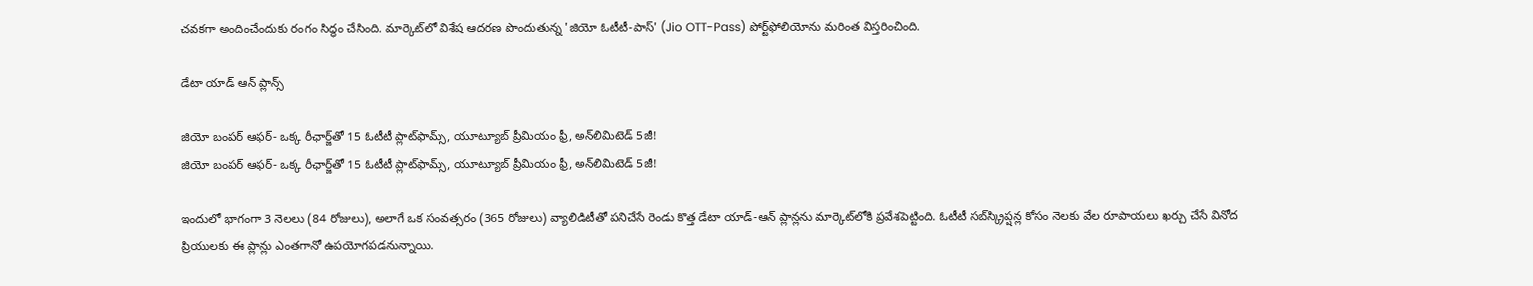చవకగా అందించేందుకు రంగం సిద్ధం చేసింది. మార్కెట్‌లో విశేష ఆదరణ పొందుతున్న 'జియో ఓటీటీ-పాస్' (Jio OTT-Pass) పోర్ట్‌ఫోలియోను మరింత విస్తరించింది.

డేటా యాడ్ ఆన్ ప్లాన్స్

జియో బంపర్ ఆఫర్- ఒక్క రీఛార్జ్‌తో 15 ఓటీటీ ప్లాట్‌ఫామ్స్, యూట్యూబ్ ప్రీమియం ఫ్రీ, అన్‌లిమిటెడ్ 5జీ!
జియో బంపర్ ఆఫర్- ఒక్క రీఛార్జ్‌తో 15 ఓటీటీ ప్లాట్‌ఫామ్స్, యూట్యూబ్ ప్రీమియం ఫ్రీ, అన్‌లిమిటెడ్ 5జీ!

ఇందులో భాగంగా 3 నెలలు (84 రోజులు), అలాగే ఒక సంవత్సరం (365 రోజులు) వ్యాలిడిటీతో పనిచేసే రెండు కొత్త డేటా యాడ్-ఆన్ ప్లాన్లను మార్కెట్‌లోకి ప్రవేశపెట్టింది. ఓటీటీ సబ్‌స్క్రిప్షన్ల కోసం నెలకు వేల రూపాయలు ఖర్చు చేసే వినోద ప్రియులకు ఈ ప్లాన్లు ఎంతగానో ఉపయోగపడనున్నాయి.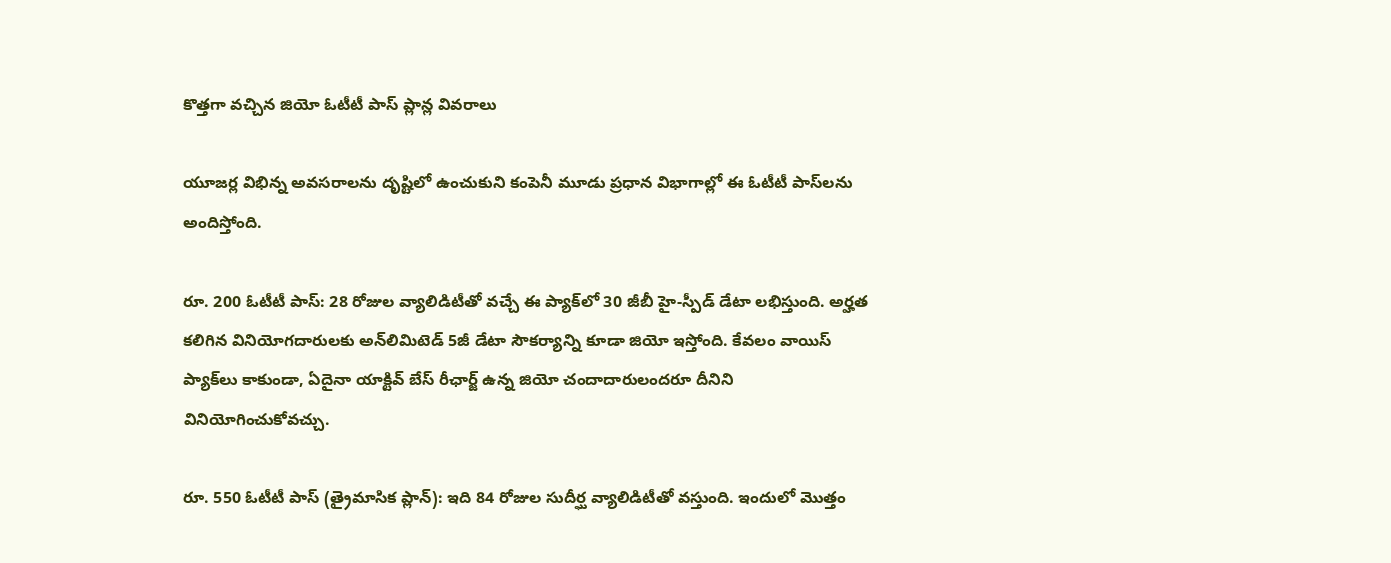కొత్తగా వచ్చిన జియో ఓటీటీ పాస్ ప్లాన్ల వివరాలు

యూజర్ల విభిన్న అవసరాలను దృష్టిలో ఉంచుకుని కంపెనీ మూడు ప్రధాన విభాగాల్లో ఈ ఓటీటీ పాస్‌లను అందిస్తోంది.

రూ. 200 ఓటీటీ పాస్: 28 రోజుల వ్యాలిడిటీతో వచ్చే ఈ ప్యాక్‌లో 30 జీబీ హై-స్పీడ్ డేటా లభిస్తుంది. అర్హత కలిగిన వినియోగదారులకు అన్‌లిమిటెడ్ 5జీ డేటా సౌకర్యాన్ని కూడా జియో ఇస్తోంది. కేవలం వాయిస్ ప్యాక్‌లు కాకుండా, ఏదైనా యాక్టివ్ బేస్ రీఛార్జ్ ఉన్న జియో చందాదారులందరూ దీనిని వినియోగించుకోవచ్చు.

రూ. 550 ఓటీటీ పాస్ (త్రైమాసిక ప్లాన్): ఇది 84 రోజుల సుదీర్ఘ వ్యాలిడిటీతో వస్తుంది. ఇందులో మొత్తం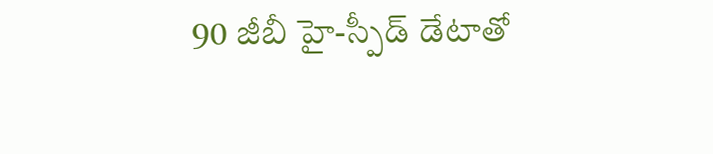90 జీబీ హై-స్పీడ్ డేటాతో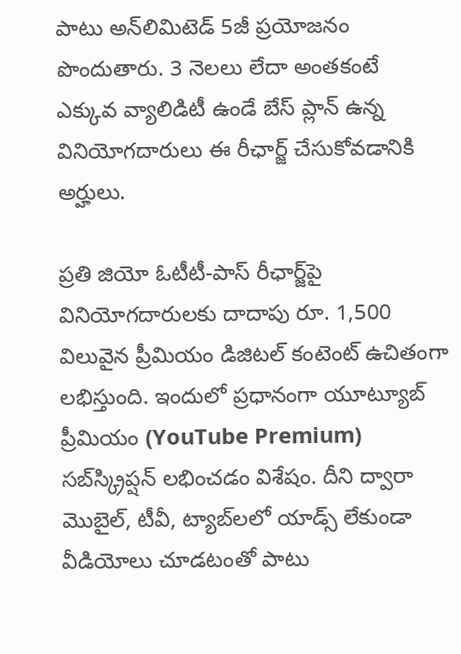పాటు అన్‌లిమిటెడ్ 5జీ ప్రయోజనం పొందుతారు. 3 నెలలు లేదా అంతకంటే ఎక్కువ వ్యాలిడిటీ ఉండే బేస్ ప్లాన్ ఉన్న వినియోగదారులు ఈ రీఛార్జ్ చేసుకోవడానికి అర్హులు.

ప్రతి జియో ఓటీటీ-పాస్ రీఛార్జ్‌పై వినియోగదారులకు దాదాపు రూ. 1,500 విలువైన ప్రీమియం డిజిటల్ కంటెంట్ ఉచితంగా లభిస్తుంది. ఇందులో ప్రధానంగా యూట్యూబ్ ప్రీమియం (YouTube Premium) సబ్‌స్క్రిప్షన్ లభించడం విశేషం. దీని ద్వారా మొబైల్, టీవీ, ట్యాబ్‌లలో యాడ్స్ లేకుండా వీడియోలు చూడటంతో పాటు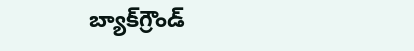బ్యాక్‌గ్రౌండ్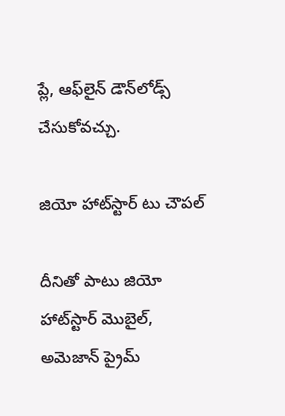ప్లే, ఆఫ్‌లైన్ డౌన్‌లోడ్స్ చేసుకోవచ్చు.

జియో హాట్‌స్టార్ టు చౌపల్

దీనితో పాటు జియో హాట్‌స్టార్ మొబైల్, అమెజాన్ ప్రైమ్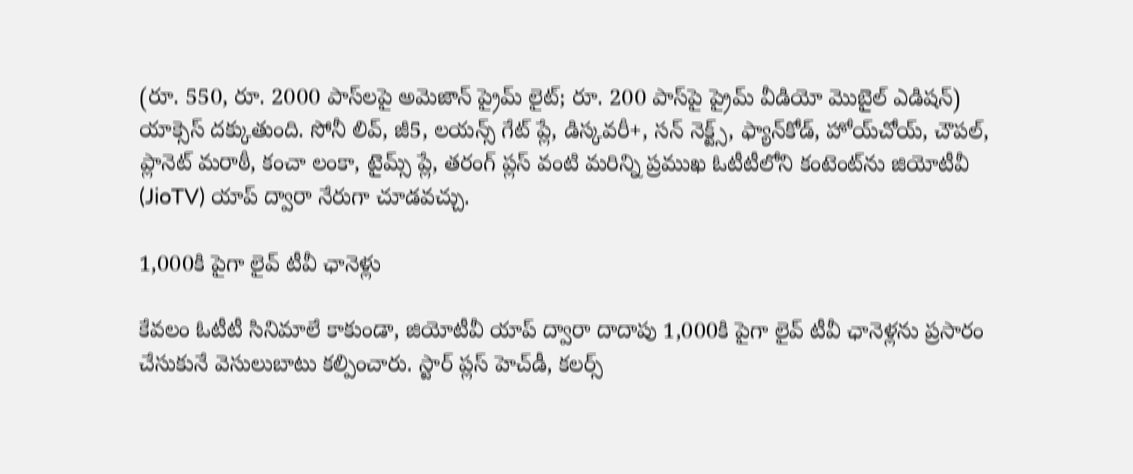(రూ. 550, రూ. 2000 పాస్‌లపై అమెజాన్ ప్రైమ్ లైట్; రూ. 200 పాస్‌పై ప్రైమ్ వీడియో మొబైల్ ఎడిషన్) యాక్సెస్ దక్కుతుంది. సోనీ లివ్, జీ5, లయన్స్ గేట్ ప్లే, డిస్కవరీ+, సన్ నెక్ట్స్, ఫ్యాన్‌కోడ్, హోయ్‌చోయ్, చౌపల్, ప్లానెట్ మరాఠీ, కంచా లంకా, టైమ్స్ ప్లే, తరంగ్ ప్లస్ వంటి మరిన్ని ప్రముఖ ఓటీటీలోని కంటెంట్‌ను జియోటీవీ (JioTV) యాప్ ద్వారా నేరుగా చూడవచ్చు.

1,000కి పైగా లైవ్ టీవీ ఛానెళ్లు

కేవలం ఓటీటీ సినిమాలే కాకుండా, జియోటీవీ యాప్ ద్వారా దాదాపు 1,000కి పైగా లైవ్ టీవీ ఛానెళ్లను ప్రసారం చేసుకునే వెసులుబాటు కల్పించారు. స్టార్ ప్లస్ హెచ్‌డీ, కలర్స్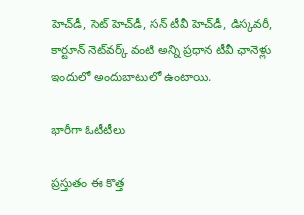హెచ్‌డీ, సెట్ హెచ్‌డీ, సన్ టీవీ హెచ్‌డీ, డిస్కవరీ, కార్టూన్ నెట్‌వర్క్ వంటి అన్ని ప్రధాన టీవీ ఛానెళ్లు ఇందులో అందుబాటులో ఉంటాయి.

భారీగా ఓటీటీలు

ప్రస్తుతం ఈ కొత్త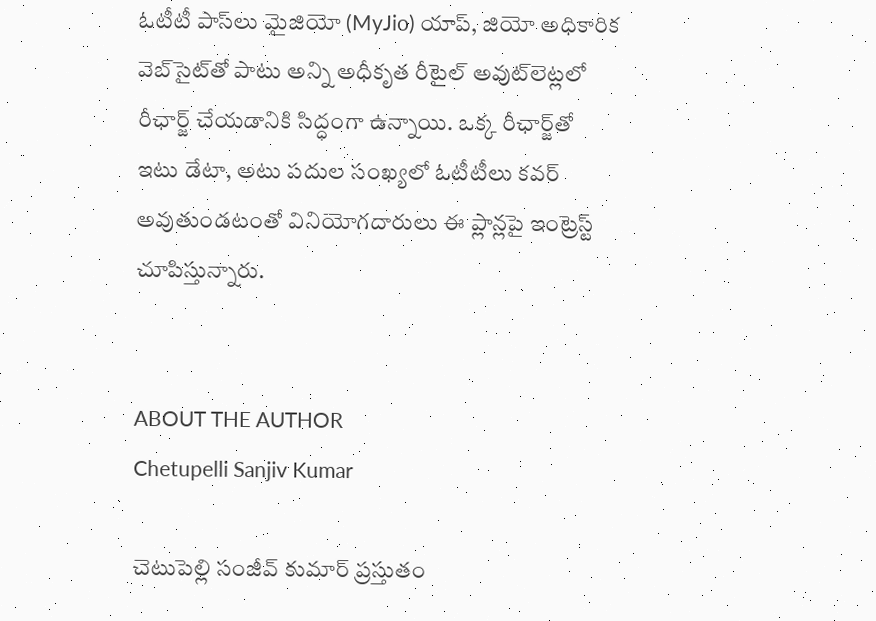ఓటీటీ పాస్‌లు మైజియో (MyJio) యాప్, జియో అధికారిక వెబ్‌సైట్‌తో పాటు అన్ని అధీకృత రీటైల్ అవుట్‌లెట్లలో రీఛార్జ్ చేయడానికి సిద్ధంగా ఉన్నాయి. ఒక్క రీఛార్జ్‌తో ఇటు డేటా, అటు పదుల సంఖ్యలో ఓటీటీలు కవర్ అవుతుండటంతో వినియోగదారులు ఈ ప్లాన్లపై ఇంట్రెస్ట్ చూపిస్తున్నారు.


ABOUT THE AUTHOR
Chetupelli Sanjiv Kumar

చెటుపెల్లి సంజీవ్ కుమార్ ప్రస్తుతం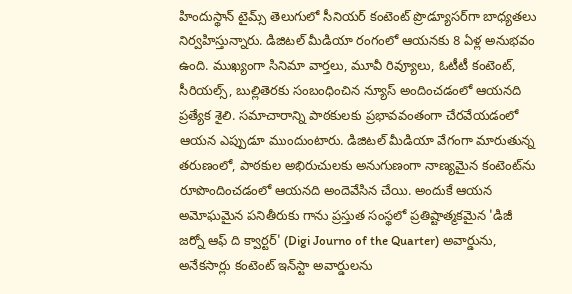హిందుస్థాన్ టైమ్స్ తెలుగులో సీనియర్ కంటెంట్ ప్రొడ్యూసర్‌గా బాధ్యతలు నిర్వహిస్తున్నారు. డిజిటల్ మీడియా రంగంలో ఆయనకు 8 ఏళ్ల అనుభవం ఉంది. ముఖ్యంగా సినిమా వార్తలు, మూవీ రివ్యూలు, ఓటీటీ కంటెంట్, సీరియల్స్, బుల్లితెరకు సంబంధించిన న్యూస్ అందించడంలో ఆయనది ప్రత్యేక శైలి. సమాచారాన్ని పాఠకులకు ప్రభావవంతంగా చేరవేయడంలో ఆయన ఎప్పుడూ ముందుంటారు. డిజిటల్ మీడియా వేగంగా మారుతున్న తరుణంలో, పాఠకుల అభిరుచులకు అనుగుణంగా నాణ్యమైన కంటెంట్‌ను రూపొందించడంలో ఆయనది అందెవేసిన చేయి. అందుకే ఆయన అమోఘమైన పనితీరుకు గాను ప్రస్తుత సంస్థలో ప్రతిష్టాత్మకమైన 'డిజీ జర్నో ఆఫ్ ది క్వార్టర్' (Digi Journo of the Quarter) అవార్డును, అనేకసార్లు కంటెంట్ ఇన్‌స్టా అవార్డులను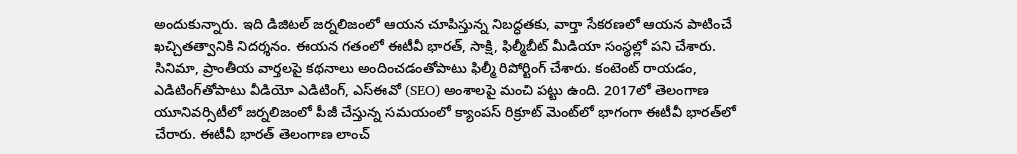అందుకున్నారు. ఇది డిజిటల్ జర్నలిజంలో ఆయన చూపిస్తున్న నిబద్ధతకు, వార్తా సేకరణలో ఆయన పాటించే ఖచ్చితత్వానికి నిదర్శనం. ఈయన గతంలో ఈటీవీ భారత్, సాక్షి, ఫిల్మీబీట్ మీడియా సంస్థల్లో పని చేశారు. సినిమా, ప్రాంతీయ వార్తలపై కథనాలు అందించడంతోపాటు ఫిల్మీ రిపోర్టింగ్ చేశారు. కంటెంట్ రాయడం, ఎడిటింగ్‌తోపాటు వీడియో ఎడిటింగ్, ఎస్‌ఈవో (SEO) అంశాలపై మంచి పట్టు ఉంది. 2017లో తెలంగాణ యూనివర్సిటీలో జర్నలిజంలో పీజీ చేస్తున్న సమయంలో క్యాంపస్ రిక్రూట్ మెంట్‌లో భాగంగా ఈటీవీ భారత్‌లో చేరారు. ఈటీవీ భారత్ తెలంగాణ లాంచ్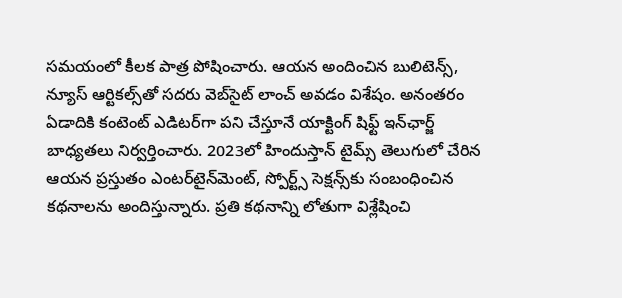సమయంలో కీలక పాత్ర పోషించారు. ఆయన అందించిన బులిటెన్స్, న్యూస్ ఆర్టికల్స్‌తో సదరు వెబ్‌సైట్ లాంచ్ అవడం విశేషం. అనంతరం ఏడాదికి కంటెంట్ ఎడిటర్‌గా పని చేస్తూనే యాక్టింగ్ షిఫ్ట్ ఇన్‌ఛార్జ్ బాధ్యతలు నిర్వర్తించారు. 2023లో హిందుస్తాన్ టైమ్స్ తెలుగులో చేరిన ఆయన ప్రస్తుతం ఎంటర్‌టైన్‌మెంట్, స్పోర్ట్స్ సెక్షన్స్‌కు సంబంధించిన కథనాలను అందిస్తున్నారు. ప్రతి కథనాన్ని లోతుగా విశ్లేషించి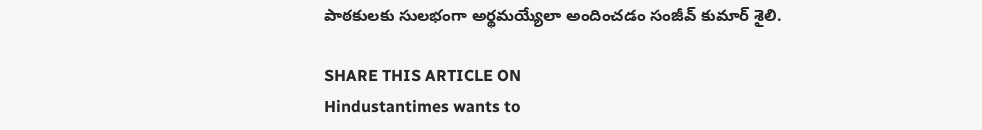పాఠకులకు సులభంగా అర్థమయ్యేలా అందించడం సంజీవ్ కుమార్ శైలి.

SHARE THIS ARTICLE ON
Hindustantimes wants to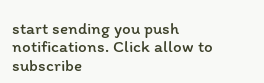start sending you push notifications. Click allow to subscribe